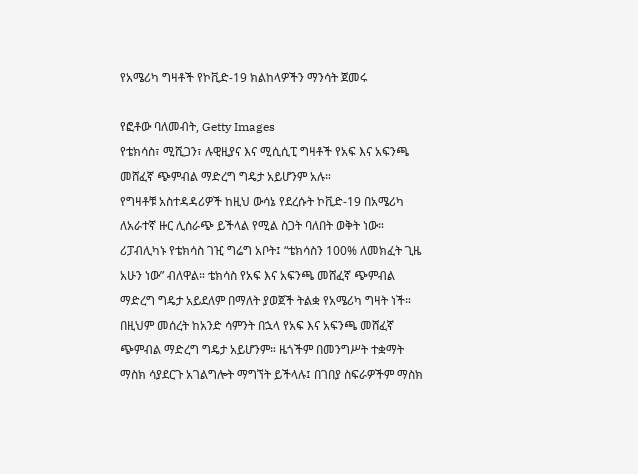የአሜሪካ ግዛቶች የኮቪድ-19 ክልከላዎችን ማንሳት ጀመሩ

የፎቶው ባለመብት, Getty Images
የቴክሳስ፣ ሚሺጋን፣ ሉዊዚያና እና ሚሲሲፒ ግዛቶች የአፍ እና አፍንጫ መሸፈኛ ጭምብል ማድረግ ግዴታ አይሆንም አሉ።
የግዛቶቹ አስተዳዳሪዎች ከዚህ ውሳኔ የደረሱት ኮቪድ-19 በአሜሪካ ለአራተኛ ዙር ሊሰራጭ ይችላል የሚል ስጋት ባለበት ወቅት ነው።
ሪፓብሊካኑ የቴክሳስ ገዢ ግሬግ አቦት፤ “ቴክሳስን 100% ለመክፈት ጊዜ አሁን ነው” ብለዋል። ቴክሳስ የአፍ እና አፍንጫ መሸፈኛ ጭምብል ማድረግ ግዴታ አይደለም በማለት ያወጀች ትልቋ የአሜሪካ ግዛት ነች።
በዚህም መሰረት ከአንድ ሳምንት በኋላ የአፍ እና አፍንጫ መሸፈኛ ጭምብል ማድረግ ግዴታ አይሆንም። ዜጎችም በመንግሥት ተቋማት ማስክ ሳያደርጉ አገልግሎት ማግኘት ይችላሉ፤ በገበያ ስፍራዎችም ማስክ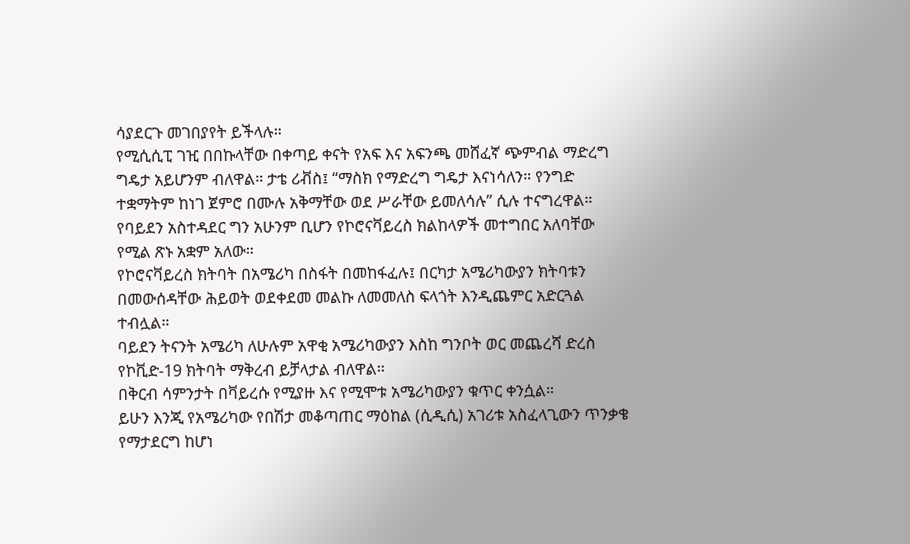ሳያደርጉ መገበያየት ይችላሉ።
የሚሲሲፒ ገዢ በበኩላቸው በቀጣይ ቀናት የአፍ እና አፍንጫ መሸፈኛ ጭምብል ማድረግ ግዴታ አይሆንም ብለዋል። ታቴ ሪቭስ፤ “ማስክ የማድረግ ግዴታ እናነሳለን። የንግድ ተቋማትም ከነገ ጀምሮ በሙሉ አቅማቸው ወደ ሥራቸው ይመለሳሉ” ሲሉ ተናግረዋል።
የባይደን አስተዳደር ግን አሁንም ቢሆን የኮሮናቫይረስ ክልከላዎች መተግበር አለባቸው የሚል ጽኑ አቋም አለው።
የኮሮናቫይረስ ክትባት በአሜሪካ በስፋት በመከፋፈሉ፤ በርካታ አሜሪካውያን ክትባቱን በመውሰዳቸው ሕይወት ወደቀደመ መልኩ ለመመለስ ፍላጎት እንዲጨምር አድርጓል ተብሏል።
ባይደን ትናንት አሜሪካ ለሁሉም አዋቂ አሜሪካውያን እስከ ግንቦት ወር መጨረሻ ድረስ የኮቪድ-19 ክትባት ማቅረብ ይቻላታል ብለዋል።
በቅርብ ሳምንታት በቫይረሱ የሚያዙ እና የሚሞቱ አሜሪካውያን ቁጥር ቀንሷል።
ይሁን እንጂ የአሜሪካው የበሽታ መቆጣጠር ማዕከል (ሲዲሲ) አገሪቱ አስፈላጊውን ጥንቃቄ የማታደርግ ከሆነ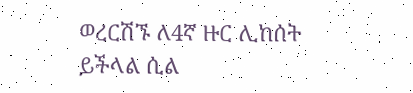ወረርሽኙ ለ4ኛ ዙር ሊከሰት ይችላል ሲል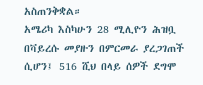አስጠንቅቋል።
አሜሪካ እስካሁን 28 ሚሊዮን ሕዝቧ በቫይረሱ መያዙን በምርመራ ያረጋገጠች ሲሆን፤ 516 ሺህ በላይ ሰዎች ደግሞ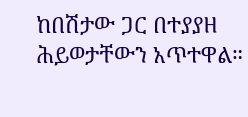ከበሽታው ጋር በተያያዘ ሕይወታቸውን አጥተዋል።